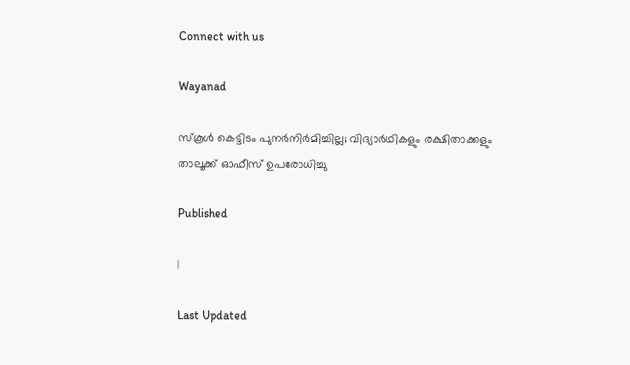Connect with us

Wayanad

സ്‌കൂള്‍ കെട്ടിടം പുനര്‍നിര്‍മിച്ചില്ല; വിദ്യാര്‍ഥികളും രക്ഷിതാക്കളും താലൂക്ക് ഓഫീസ് ഉപരോധിച്ചു

Published

|

Last Updated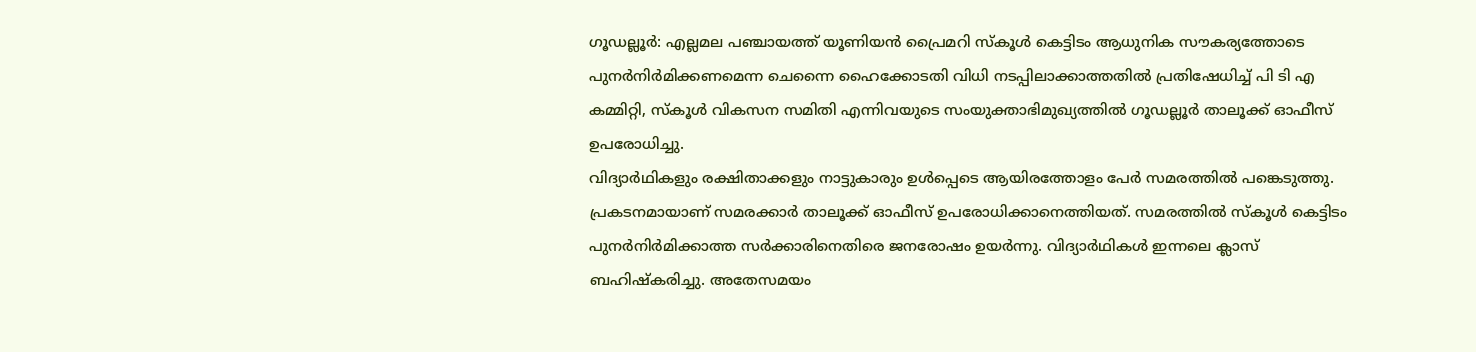ഗൂഡല്ലൂര്‍: എല്ലമല പഞ്ചായത്ത് യൂണിയന്‍ പ്രൈമറി സ്‌കൂള്‍ കെട്ടിടം ആധുനിക സൗകര്യത്തോടെ പുനര്‍നിര്‍മിക്കണമെന്ന ചെന്നൈ ഹൈക്കോടതി വിധി നടപ്പിലാക്കാത്തതില്‍ പ്രതിഷേധിച്ച് പി ടി എ കമ്മിറ്റി, സ്‌കൂള്‍ വികസന സമിതി എന്നിവയുടെ സംയുക്താഭിമുഖ്യത്തില്‍ ഗൂഡല്ലൂര്‍ താലൂക്ക് ഓഫീസ് ഉപരോധിച്ചു.
വിദ്യാര്‍ഥികളും രക്ഷിതാക്കളും നാട്ടുകാരും ഉള്‍പ്പെടെ ആയിരത്തോളം പേര്‍ സമരത്തില്‍ പങ്കെടുത്തു. പ്രകടനമായാണ് സമരക്കാര്‍ താലൂക്ക് ഓഫീസ് ഉപരോധിക്കാനെത്തിയത്. സമരത്തില്‍ സ്‌കൂള്‍ കെട്ടിടം പുനര്‍നിര്‍മിക്കാത്ത സര്‍ക്കാരിനെതിരെ ജനരോഷം ഉയര്‍ന്നു. വിദ്യാര്‍ഥികള്‍ ഇന്നലെ ക്ലാസ് ബഹിഷ്‌കരിച്ചു. അതേസമയം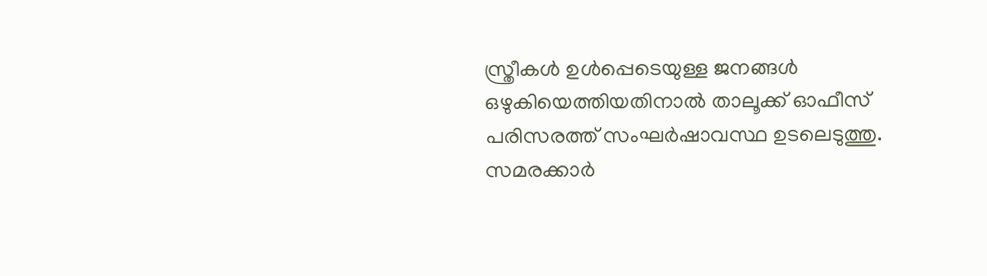സ്ത്രീകള്‍ ഉള്‍പ്പെടെയുള്ള ജനങ്ങള്‍ ഒഴുകിയെത്തിയതിനാല്‍ താലൂക്ക് ഓഫീസ് പരിസരത്ത് സംഘര്‍ഷാവസ്ഥ ഉടലെടുത്തു. സമരക്കാര്‍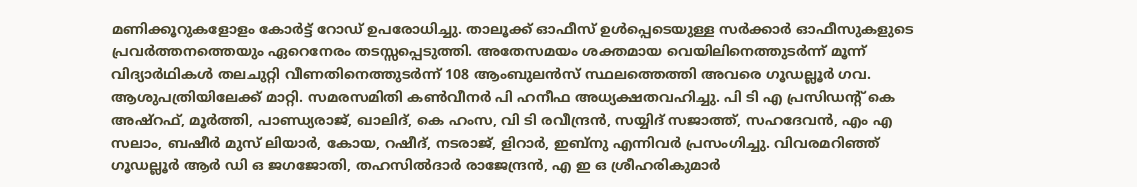മണിക്കൂറുകളോളം കോര്‍ട്ട് റോഡ് ഉപരോധിച്ചു. താലൂക്ക് ഓഫീസ് ഉള്‍പ്പെടെയുള്ള സര്‍ക്കാര്‍ ഓഫീസുകളുടെ പ്രവര്‍ത്തനത്തെയും ഏറെനേരം തടസ്സപ്പെടുത്തി. അതേസമയം ശക്തമായ വെയിലിനെത്തുടര്‍ന്ന് മൂന്ന് വിദ്യാര്‍ഥികള്‍ തലചുറ്റി വീണതിനെത്തുടര്‍ന്ന് 108 ആംബുലന്‍സ് സ്ഥലത്തെത്തി അവരെ ഗൂഡല്ലൂര്‍ ഗവ. ആശുപത്രിയിലേക്ക് മാറ്റി. സമരസമിതി കണ്‍വീനര്‍ പി ഹനീഫ അധ്യക്ഷതവഹിച്ചു. പി ടി എ പ്രസിഡന്റ് കെ അഷ്‌റഫ്, മൂര്‍ത്തി, പാണ്ഡ്യരാജ്, ഖാലിദ്, കെ ഹംസ, വി ടി രവീന്ദ്രന്‍, സയ്യിദ് സജാത്ത്, സഹദേവന്‍, എം എ സലാം, ബഷീര്‍ മുസ് ലിയാര്‍, കോയ, റഷീദ്, നടരാജ്, ളിറാര്‍, ഇബ്‌നു എന്നിവര്‍ പ്രസംഗിച്ചു. വിവരമറിഞ്ഞ് ഗൂഡല്ലൂര്‍ ആര്‍ ഡി ഒ ജഗജോതി, തഹസില്‍ദാര്‍ രാജേന്ദ്രന്‍, എ ഇ ഒ ശ്രീഹരികുമാര്‍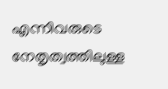എന്നിവരുടെ നേതൃത്വത്തിലുള്ള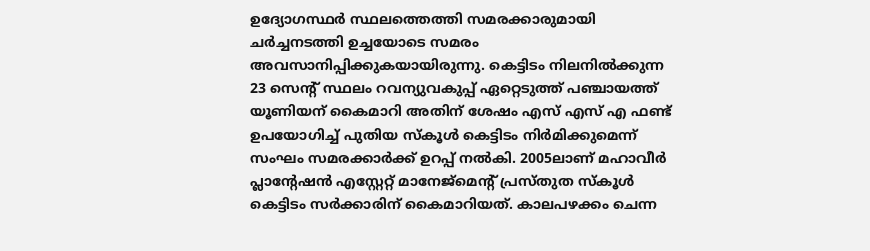ഉദ്യോഗസ്ഥര്‍ സ്ഥലത്തെത്തി സമരക്കാരുമായി ചര്‍ച്ചനടത്തി ഉച്ചയോടെ സമരം അവസാനിപ്പിക്കുകയായിരുന്നു. കെട്ടിടം നിലനില്‍ക്കുന്ന 23 സെന്റ് സ്ഥലം റവന്യുവകുപ്പ് ഏറ്റെടുത്ത് പഞ്ചായത്ത് യൂണിയന് കൈമാറി അതിന് ശേഷം എസ് എസ് എ ഫണ്ട് ഉപയോഗിച്ച് പുതിയ സ്‌കൂള്‍ കെട്ടിടം നിര്‍മിക്കുമെന്ന് സംഘം സമരക്കാര്‍ക്ക് ഉറപ്പ് നല്‍കി. 2005ലാണ് മഹാവീര്‍ പ്ലാന്റേഷന്‍ എസ്റ്റേറ്റ് മാനേജ്‌മെന്റ് പ്രസ്തുത സ്‌കൂള്‍ കെട്ടിടം സര്‍ക്കാരിന് കൈമാറിയത്. കാലപഴക്കം ചെന്ന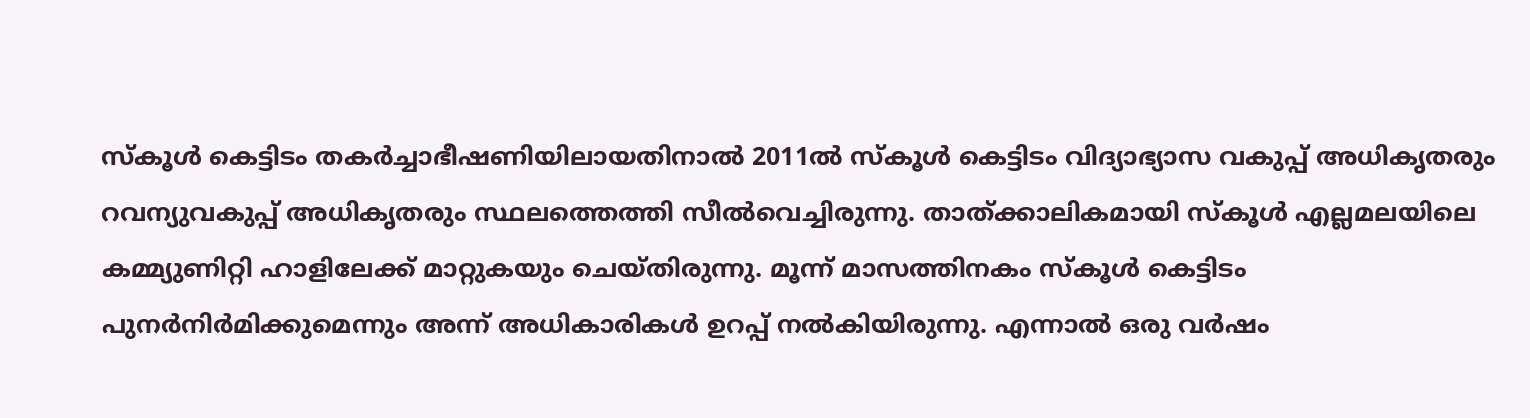സ്‌കൂള്‍ കെട്ടിടം തകര്‍ച്ചാഭീഷണിയിലായതിനാല്‍ 2011ല്‍ സ്‌കൂള്‍ കെട്ടിടം വിദ്യാഭ്യാസ വകുപ്പ് അധികൃതരും റവന്യുവകുപ്പ് അധികൃതരും സ്ഥലത്തെത്തി സീല്‍വെച്ചിരുന്നു. താത്ക്കാലികമായി സ്‌കൂള്‍ എല്ലമലയിലെ കമ്മ്യുണിറ്റി ഹാളിലേക്ക് മാറ്റുകയും ചെയ്തിരുന്നു. മൂന്ന് മാസത്തിനകം സ്‌കൂള്‍ കെട്ടിടം പുനര്‍നിര്‍മിക്കുമെന്നും അന്ന് അധികാരികള്‍ ഉറപ്പ് നല്‍കിയിരുന്നു. എന്നാല്‍ ഒരു വര്‍ഷം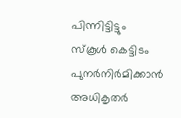പിന്നിട്ടിട്ടും സ്‌കൂള്‍ കെട്ടിടം പുനര്‍നിര്‍മിക്കാന്‍ അധികൃതര്‍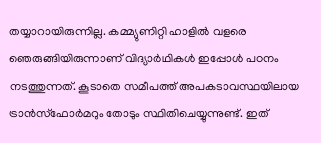തയ്യാറായിരുന്നില്ല. കമ്മ്യുണിറ്റി ഹാളില്‍ വളരെ ഞെരുങ്ങിയിരുന്നാണ് വിദ്യാര്‍ഥികള്‍ ഇപ്പോള്‍ പഠനം നടത്തുന്നത്. കൂടാതെ സമീപത്ത് അപകടാവസ്ഥയിലായ ട്രാന്‍സ്‌ഫോര്‍മറും തോടും സ്ഥിതിചെയ്യുന്നുണ്ട്. ഇത്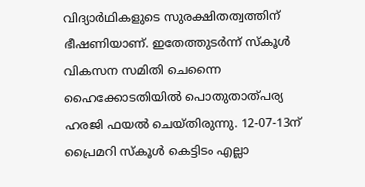വിദ്യാര്‍ഥികളുടെ സുരക്ഷിതത്വത്തിന് ഭീഷണിയാണ്. ഇതേത്തുടര്‍ന്ന് സ്‌കൂള്‍ വികസന സമിതി ചെന്നൈ ഹൈക്കോടതിയില്‍ പൊതുതാത്പര്യ ഹരജി ഫയല്‍ ചെയ്തിരുന്നു. 12-07-13ന് പ്രൈമറി സ്‌കൂള്‍ കെട്ടിടം എല്ലാ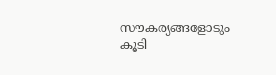സൗകര്യങ്ങളോടും കൂടി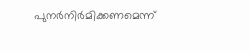പുനര്‍നിര്‍മിക്കണമെന്ന്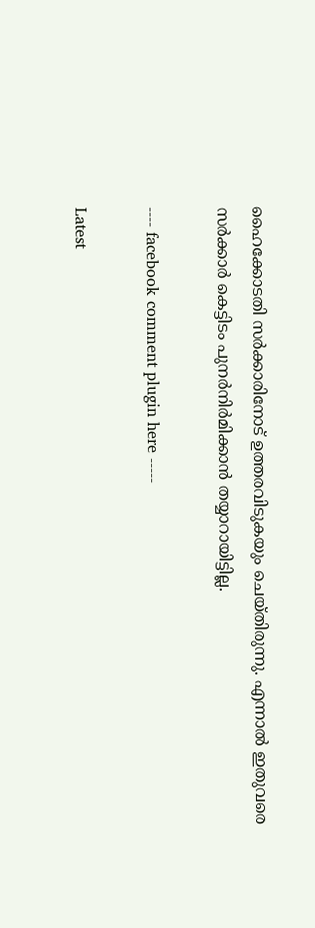ഹൈക്കോടതി സര്‍ക്കാരിനോട് ഉത്തരവിടുകയും ചെയ്തിരുന്നു. എന്നാല്‍ ഇതുവരെ സര്‍ക്കാര്‍ കെട്ടിടം പുനര്‍നിര്‍മിക്കാന്‍ തയ്യാറായിട്ടില്ല.

---- facebook comment plugin here -----

Latest